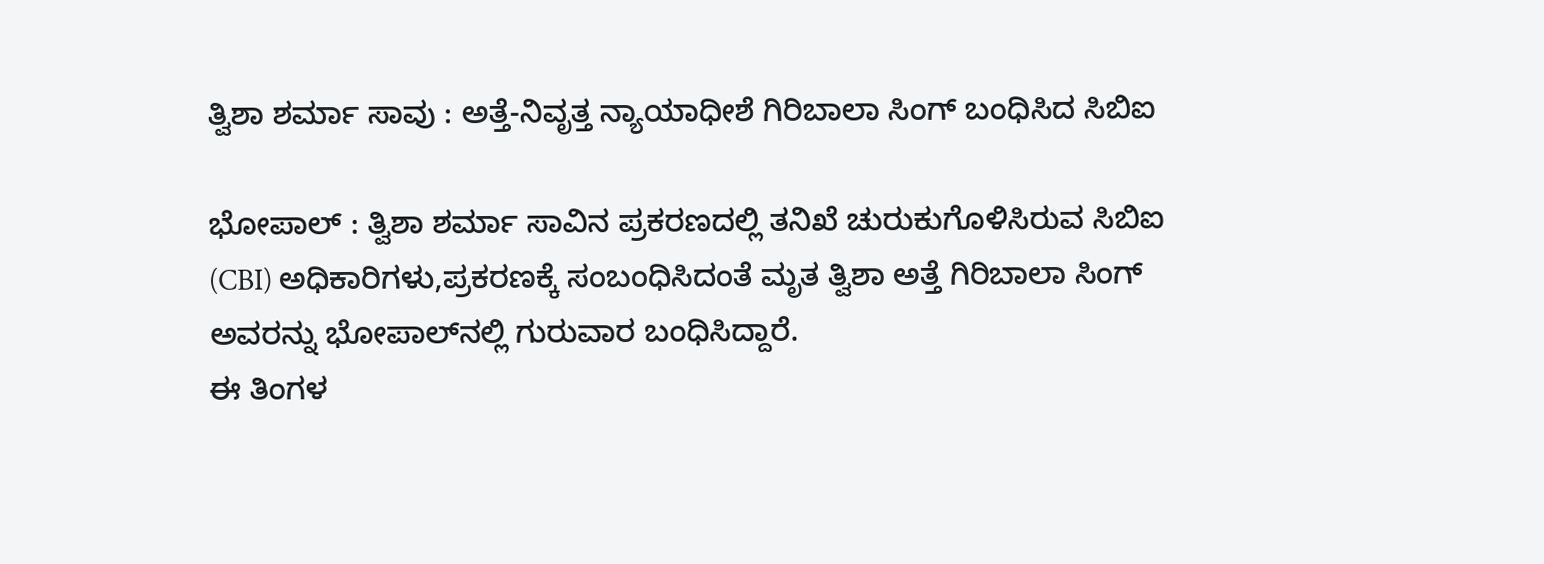ತ್ವಿಶಾ ಶರ್ಮಾ ಸಾವು : ಅತ್ತೆ-ನಿವೃತ್ತ ನ್ಯಾಯಾಧೀಶೆ ಗಿರಿಬಾಲಾ ಸಿಂಗ್‌ ಬಂಧಿಸಿದ ಸಿಬಿಐ

ಭೋಪಾಲ್‌ : ತ್ವಿಶಾ ಶರ್ಮಾ ಸಾವಿನ ಪ್ರಕರಣದಲ್ಲಿ ತನಿಖೆ ಚುರುಕುಗೊಳಿಸಿರುವ ಸಿಬಿಐ (CBI) ಅಧಿಕಾರಿಗಳು,ಪ್ರಕರಣಕ್ಕೆ ಸಂಬಂಧಿಸಿದಂತೆ ಮೃತ ತ್ವಿಶಾ ಅತ್ತೆ ಗಿರಿಬಾಲಾ ಸಿಂಗ್ ಅವರನ್ನು ಭೋಪಾಲ್‌ನಲ್ಲಿ ಗುರುವಾರ ಬಂಧಿಸಿದ್ದಾರೆ.
ಈ ತಿಂಗಳ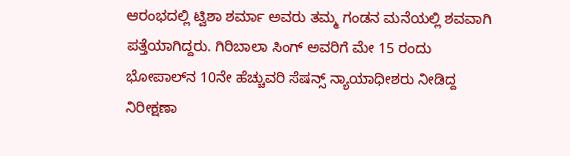ಆರಂಭದಲ್ಲಿ ಟ್ವಿಶಾ ಶರ್ಮಾ ಅವರು ತಮ್ಮ ಗಂಡನ ಮನೆಯಲ್ಲಿ ಶವವಾಗಿ ಪತ್ತೆಯಾಗಿದ್ದರು. ಗಿರಿಬಾಲಾ ಸಿಂಗ್ ಅವರಿಗೆ ಮೇ 15 ರಂದು ಭೋಪಾಲ್‌ನ 10ನೇ ಹೆಚ್ಚುವರಿ ಸೆಷನ್ಸ್ ನ್ಯಾಯಾಧೀಶರು ನೀಡಿದ್ದ ನಿರೀಕ್ಷಣಾ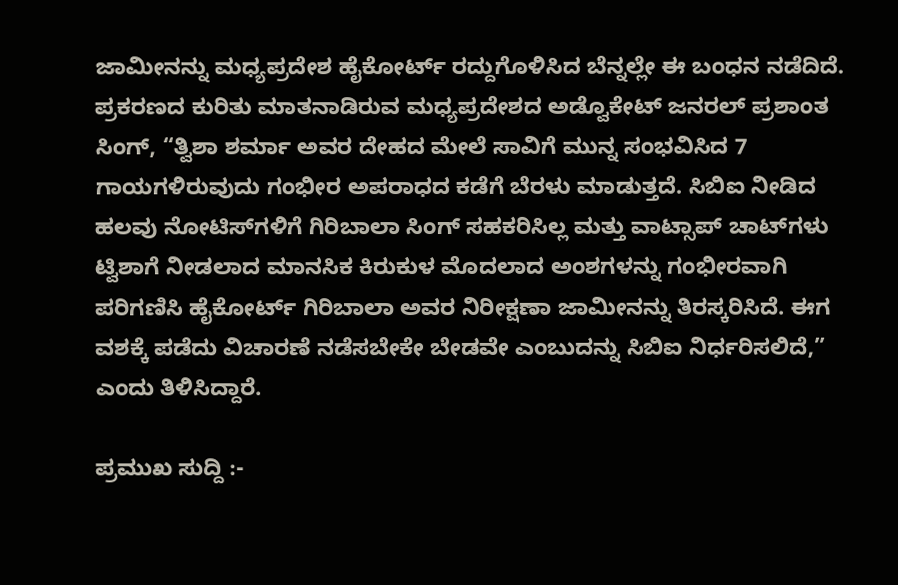ಜಾಮೀನನ್ನು ಮಧ್ಯಪ್ರದೇಶ ಹೈಕೋರ್ಟ್ ರದ್ದುಗೊಳಿಸಿದ ಬೆನ್ನಲ್ಲೇ ಈ ಬಂಧನ ನಡೆದಿದೆ.
ಪ್ರಕರಣದ ಕುರಿತು ಮಾತನಾಡಿರುವ ಮಧ್ಯಪ್ರದೇಶದ ಅಡ್ವೊಕೇಟ್ ಜನರಲ್ ಪ್ರಶಾಂತ ಸಿಂಗ್, “ತ್ವಿಶಾ ಶರ್ಮಾ ಅವರ ದೇಹದ ಮೇಲೆ ಸಾವಿಗೆ ಮುನ್ನ ಸಂಭವಿಸಿದ 7 ಗಾಯಗಳಿರುವುದು ಗಂಭೀರ ಅಪರಾಧದ ಕಡೆಗೆ ಬೆರಳು ಮಾಡುತ್ತದೆ. ಸಿಬಿಐ ನೀಡಿದ ಹಲವು ನೋಟಿಸ್‌ಗಳಿಗೆ ಗಿರಿಬಾಲಾ ಸಿಂಗ್ ಸಹಕರಿಸಿಲ್ಲ ಮತ್ತು ವಾಟ್ಸಾಪ್ ಚಾಟ್‌ಗಳು ಟ್ವಿಶಾಗೆ ನೀಡಲಾದ ಮಾನಸಿಕ ಕಿರುಕುಳ ಮೊದಲಾದ ಅಂಶಗಳನ್ನು ಗಂಭೀರವಾಗಿ ಪರಿಗಣಿಸಿ ಹೈಕೋರ್ಟ್ ಗಿರಿಬಾಲಾ ಅವರ ನಿರೀಕ್ಷಣಾ ಜಾಮೀನನ್ನು ತಿರಸ್ಕರಿಸಿದೆ. ಈಗ ವಶಕ್ಕೆ ಪಡೆದು ವಿಚಾರಣೆ ನಡೆಸಬೇಕೇ ಬೇಡವೇ ಎಂಬುದನ್ನು ಸಿಬಿಐ ನಿರ್ಧರಿಸಲಿದೆ,” ಎಂದು ತಿಳಿಸಿದ್ದಾರೆ.

ಪ್ರಮುಖ ಸುದ್ದಿ :-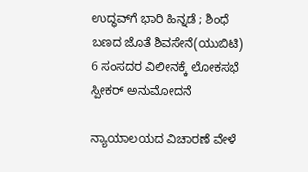ಉದ್ಧವ್‌ಗೆ ಭಾರಿ ಹಿನ್ನಡೆ ; ಶಿಂಧೆ ಬಣದ ಜೊತೆ ಶಿವಸೇನೆ(ಯುಬಿಟಿ) 6 ಸಂಸದರ ವಿಲೀನಕ್ಕೆ ಲೋಕಸಭೆ ಸ್ಪೀಕರ್ ಅನುಮೋದನೆ

ನ್ಯಾಯಾಲಯದ ವಿಚಾರಣೆ ವೇಳೆ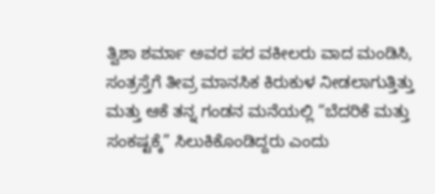ತ್ವಿಶಾ ಶರ್ಮಾ ಅವರ ಪರ ವಕೀಲರು ವಾದ ಮಂಡಿಸಿ, ಸಂತ್ರಸ್ತೆಗೆ ತೀವ್ರ ಮಾನಸಿಕ ಕಿರುಕುಳ ನೀಡಲಾಗುತ್ತಿತ್ತು ಮತ್ತು ಆಕೆ ತನ್ನ ಗಂಡನ ಮನೆಯಲ್ಲಿ “ಬೆದರಿಕೆ ಮತ್ತು ಸಂಕಷ್ಟಕ್ಕೆ” ಸಿಲುಕಿಕೊಂಡಿದ್ದರು ಎಂದು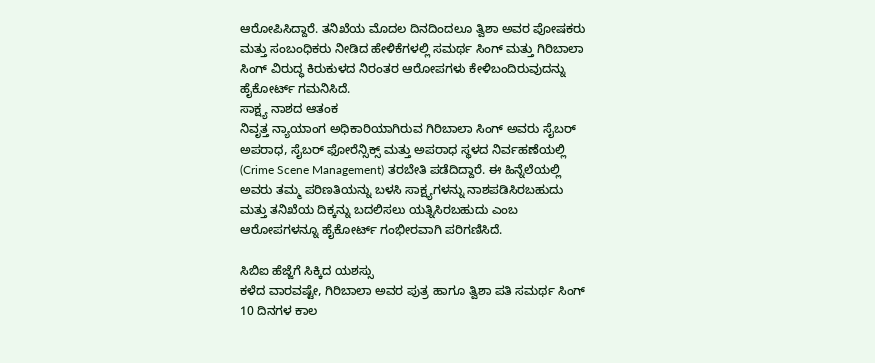ಆರೋಪಿಸಿದ್ದಾರೆ. ತನಿಖೆಯ ಮೊದಲ ದಿನದಿಂದಲೂ ತ್ವಿಶಾ ಅವರ ಪೋಷಕರು ಮತ್ತು ಸಂಬಂಧಿಕರು ನೀಡಿದ ಹೇಳಿಕೆಗಳಲ್ಲಿ ಸಮರ್ಥ ಸಿಂಗ್ ಮತ್ತು ಗಿರಿಬಾಲಾ ಸಿಂಗ್ ವಿರುದ್ಧ ಕಿರುಕುಳದ ನಿರಂತರ ಆರೋಪಗಳು ಕೇಳಿಬಂದಿರುವುದನ್ನು ಹೈಕೋರ್ಟ್ ಗಮನಿಸಿದೆ.
ಸಾಕ್ಷ್ಯ ನಾಶದ ಆತಂಕ
ನಿವೃತ್ತ ನ್ಯಾಯಾಂಗ ಅಧಿಕಾರಿಯಾಗಿರುವ ಗಿರಿಬಾಲಾ ಸಿಂಗ್ ಅವರು ಸೈಬರ್ ಅಪರಾಧ, ಸೈಬರ್ ಫೋರೆನ್ಸಿಕ್ಸ್ ಮತ್ತು ಅಪರಾಧ ಸ್ಥಳದ ನಿರ್ವಹಣೆಯಲ್ಲಿ (Crime Scene Management) ತರಬೇತಿ ಪಡೆದಿದ್ದಾರೆ. ಈ ಹಿನ್ನೆಲೆಯಲ್ಲಿ ಅವರು ತಮ್ಮ ಪರಿಣತಿಯನ್ನು ಬಳಸಿ ಸಾಕ್ಷ್ಯಗಳನ್ನು ನಾಶಪಡಿಸಿರಬಹುದು ಮತ್ತು ತನಿಖೆಯ ದಿಕ್ಕನ್ನು ಬದಲಿಸಲು ಯತ್ನಿಸಿರಬಹುದು ಎಂಬ ಆರೋಪಗಳನ್ನೂ ಹೈಕೋರ್ಟ್ ಗಂಭೀರವಾಗಿ ಪರಿಗಣಿಸಿದೆ.

ಸಿಬಿಐ ಹೆಜ್ಜೆಗೆ ಸಿಕ್ಕಿದ ಯಶಸ್ಸು
ಕಳೆದ ವಾರವಷ್ಟೇ, ಗಿರಿಬಾಲಾ ಅವರ ಪುತ್ರ ಹಾಗೂ ತ್ವಿಶಾ ಪತಿ ಸಮರ್ಥ ಸಿಂಗ್ 10 ದಿನಗಳ ಕಾಲ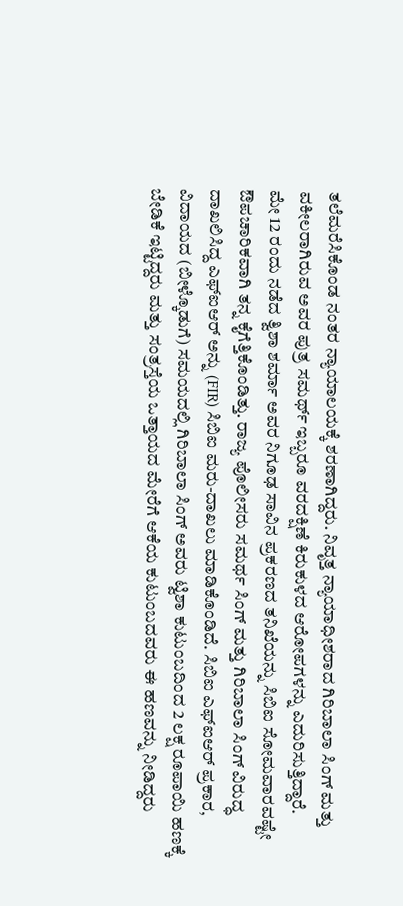ತಲೆಮರೆಸಿಕೊಂಡ ನಂತರ ನ್ಯಾಯಾಲಯಕ್ಕೆ ಶರಣಾಗಿದ್ದರು. ನಿವೃತ್ತ ನ್ಯಾಯಾಧೀಶರಾದ ಗಿರಿಬಾಲಾ ಸಿಂಗ್ ಮತ್ತು ವಕೀಲರಾಗಿರುವ ಅವರ ಪುತ್ರ ಸಮರ್ಥ್ ಇಬ್ಬರೂ ವರದಕ್ಷಿಣೆ ಕಿರುಕುಳದ ಆರೋಪಗಳನ್ನು ಎದುರಿಸುತ್ತಿದ್ದಾರೆ.
ಮೇ 12 ರಂದು ನಡೆದ ತ್ವಿಶಾ ಶರ್ಮಾ ಅವರ ನಿಗೂಢ ಸಾವಿನ ಪ್ರಕರಣದ ತನಿಖೆಯನ್ನು ಸಿಬಿಐ ಸೋಮವಾರವಷ್ಟೇ ಔಪಚಾರಿಕವಾಗಿ ತನ್ನ ಕೈಗೆತ್ತಿಕೊಂಡಿತ್ತು. ರಾಜ್ಯ ಪೊಲೀಸರು ಸಮರ್ಥ ಸಿಂಗ್ ಮತ್ತು ಗಿರಿಬಾಲಾ ಸಿಂಗ್ ವಿರುದ್ಧ ದಾಖಲಿಸಿದ್ದ ಎಫ್‌ಐಆರ್ ಅನ್ನು (FIR) ಸಿಬಿಐ ಮರು-ದಾಖಲು ಮಾಡಿಕೊಂಡಿದೆ. ಸಿಬಿಐ ಎಫ್‌ಐಆರ್ ಪ್ರಕಾರ, ವಿದಾಯದ (ಬೀಳ್ಕೊಡುಗೆ) ಸಮಯದಲ್ಲಿ ಗಿರಿಬಾಲಾ ಸಿಂಗ್ ಅವರು ಟ್ವಿಶಾ ಕುಟುಂಬದಿಂದ 2 ಲಕ್ಷ ರೂಪಾಯಿ ಹಣಕ್ಕೆ ಬೇಡಿಕೆ ಇಟ್ಟಿದ್ದರು ಮತ್ತು ಸಂತ್ರಸ್ತೆಯ ಒತ್ತಾಯದ ಮೇರೆಗೆ ಆಕೆಯ ಕುಟುಂಬದವರು ಈ ಹಣವನ್ನು ನೀಡಿದ್ದರು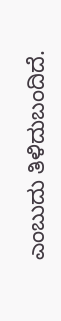ಎಂಬುದು ತಿಳಿದುಬಂದಿದೆ.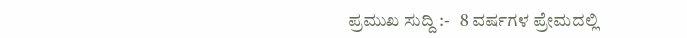ಪ್ರಮುಖ ಸುದ್ದಿ :-   8 ವರ್ಷಗಳ ಪ್ರೇಮದಲ್ಲಿ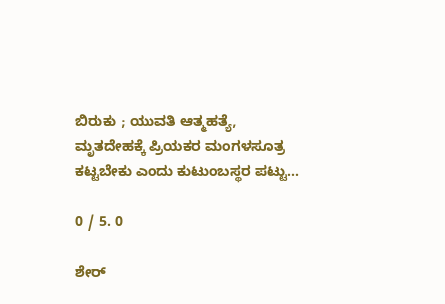ಬಿರುಕು ; ಯುವತಿ ಆತ್ಮಹತ್ಯೆ, ಮೃತದೇಹಕ್ಕೆ ಪ್ರಿಯಕರ ಮಂಗಳಸೂತ್ರ ಕಟ್ಟಬೇಕು ಎಂದು ಕುಟುಂಬಸ್ಥರ ಪಟ್ಟು...

0 / 5. 0

ಶೇರ್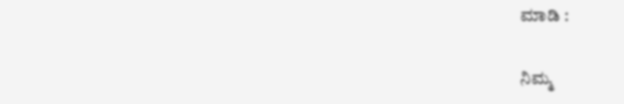ಮಾಡಿ :

ನಿಮ್ಮ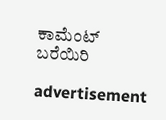ಕಾಮೆಂಟ್ ಬರೆಯಿರಿ

advertisement